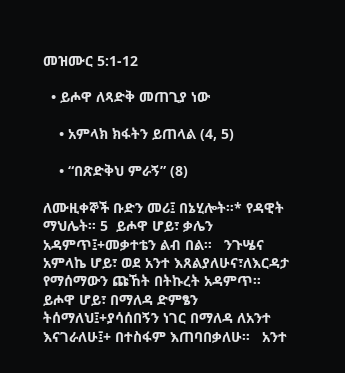መዝሙር 5:1-12

  • ይሖዋ ለጻድቅ መጠጊያ ነው

    • አምላክ ክፋትን ይጠላል (4, 5)

    • “በጽድቅህ ምራኝ” (8)

ለሙዚቀኞች ቡድን መሪ፤ በኔሂሎት።* የዳዊት ማህሌት። 5  ይሖዋ ሆይ፣ ቃሌን አዳምጥ፤+መቃተቴን ልብ በል።   ንጉሤና አምላኬ ሆይ፣ ወደ አንተ እጸልያለሁና፣ለእርዳታ የማሰማውን ጩኸት በትኩረት አዳምጥ።   ይሖዋ ሆይ፣ በማለዳ ድምፄን ትሰማለህ፤+ያሳሰበኝን ነገር በማለዳ ለአንተ እናገራለሁ፤+ በተስፋም እጠባበቃለሁ።   አንተ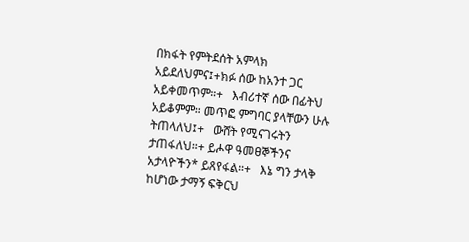በክፋት የምትደሰት አምላክ አይደለህምና፤+ክፉ ሰው ከአንተ ጋር አይቀመጥም።+   እብሪተኛ ሰው በፊትህ አይቆምም። መጥፎ ምግባር ያላቸውን ሁሉ ትጠላለህ፤+   ውሸት የሚናገሩትን ታጠፋለህ።+ ይሖዋ ዓመፀኞችንና አታላዮችን* ይጸየፋል።+   እኔ ግን ታላቅ ከሆነው ታማኝ ፍቅርህ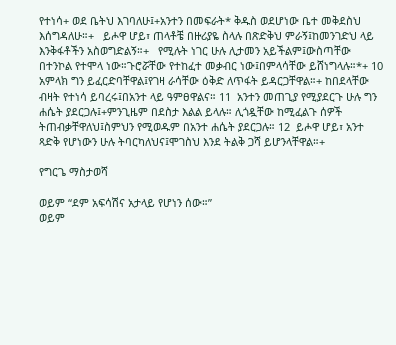የተነሳ+ ወደ ቤትህ እገባለሁ፤+አንተን በመፍራት* ቅዱስ ወደሆነው ቤተ መቅደስህ እሰግዳለሁ።+   ይሖዋ ሆይ፣ ጠላቶቼ በዙሪያዬ ስላሉ በጽድቅህ ምራኝ፤ከመንገድህ ላይ እንቅፋቶችን አስወግድልኝ።+   የሚሉት ነገር ሁሉ ሊታመን አይችልም፤ውስጣቸው በተንኮል የተሞላ ነው።ጉሮሯቸው የተከፈተ መቃብር ነው፤በምላሳቸው ይሸነግላሉ።*+ 10  አምላክ ግን ይፈርድባቸዋል፤የገዛ ራሳቸው ዕቅድ ለጥፋት ይዳርጋቸዋል።+ ከበደላቸው ብዛት የተነሳ ይባረሩ፤በአንተ ላይ ዓምፀዋልና። 11  አንተን መጠጊያ የሚያደርጉ ሁሉ ግን ሐሴት ያደርጋሉ፤+ምንጊዜም በደስታ እልል ይላሉ። ሊጎዷቸው ከሚፈልጉ ሰዎች ትጠብቃቸዋለህ፤ስምህን የሚወዱም በአንተ ሐሴት ያደርጋሉ። 12  ይሖዋ ሆይ፣ አንተ ጻድቅ የሆነውን ሁሉ ትባርካለህና፤ሞገስህ እንደ ትልቅ ጋሻ ይሆንላቸዋል።+

የግርጌ ማስታወሻ

ወይም “ደም አፍሳሽና አታላይ የሆነን ሰው።”
ወይም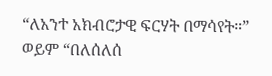“ለአንተ አክብሮታዊ ፍርሃት በማሳየት።”
ወይም “በለሰለሰ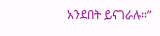አንደበት ይናገራሉ።”